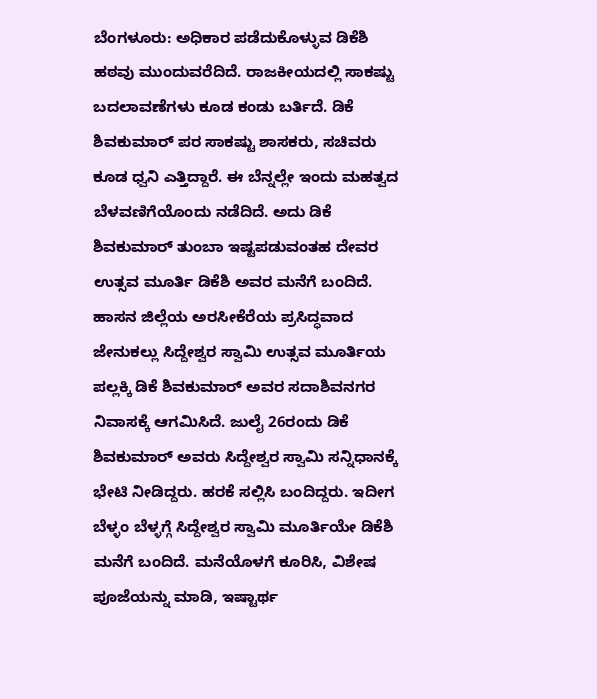ಬೆಂಗಳೂರು: ಅಧಿಕಾರ ಪಡೆದುಕೊಳ್ಳುವ ಡಿಕೆಶಿ ಹಠವು ಮುಂದುವರೆದಿದೆ. ರಾಜಕೀಯದಲ್ಲಿ ಸಾಕಷ್ಟು ಬದಲಾವಣೆಗಳು ಕೂಡ ಕಂಡು ಬರ್ತಿದೆ. ಡಿಕೆ ಶಿವಕುಮಾರ್ ಪರ ಸಾಕಷ್ಟು ಶಾಸಕರು, ಸಚಿವರು ಕೂಡ ಧ್ವನಿ ಎತ್ತಿದ್ದಾರೆ. ಈ ಬೆನ್ನಲ್ಲೇ ಇಂದು ಮಹತ್ವದ ಬೆಳವಣಿಗೆಯೊಂದು ನಡೆದಿದೆ. ಅದು ಡಿಕೆ ಶಿವಕುಮಾರ್ ತುಂಬಾ ಇಷ್ಟಪಡುವಂತಹ ದೇವರ ಉತ್ಸವ ಮೂರ್ತಿ ಡಿಕೆಶಿ ಅವರ ಮನೆಗೆ ಬಂದಿದೆ.
ಹಾಸನ ಜಿಲ್ಲೆಯ ಅರಸೀಕೆರೆಯ ಪ್ರಸಿದ್ಧವಾದ ಜೇನುಕಲ್ಲು ಸಿದ್ದೇಶ್ವರ ಸ್ವಾಮಿ ಉತ್ಸವ ಮೂರ್ತಿಯ ಪಲ್ಲಕ್ಕಿ ಡಿಕೆ ಶಿವಕುಮಾರ್ ಅವರ ಸದಾಶಿವನಗರ ನಿವಾಸಕ್ಕೆ ಆಗಮಿಸಿದೆ. ಜುಲೈ 26ರಂದು ಡಿಕೆ ಶಿವಕುಮಾರ್ ಅವರು ಸಿದ್ದೇಶ್ವರ ಸ್ವಾಮಿ ಸನ್ನಿಧಾನಕ್ಕೆ ಭೇಟಿ ನೀಡಿದ್ದರು. ಹರಕೆ ಸಲ್ಲಿಸಿ ಬಂದಿದ್ದರು. ಇದೀಗ ಬೆಳ್ಳಂ ಬೆಳ್ಳಗ್ಗೆ ಸಿದ್ದೇಶ್ವರ ಸ್ವಾಮಿ ಮೂರ್ತಿಯೇ ಡಿಕೆಶಿ ಮನೆಗೆ ಬಂದಿದೆ. ಮನೆಯೊಳಗೆ ಕೂರಿಸಿ, ವಿಶೇಷ ಪೂಜೆಯನ್ನು ಮಾಡಿ, ಇಷ್ಟಾರ್ಥ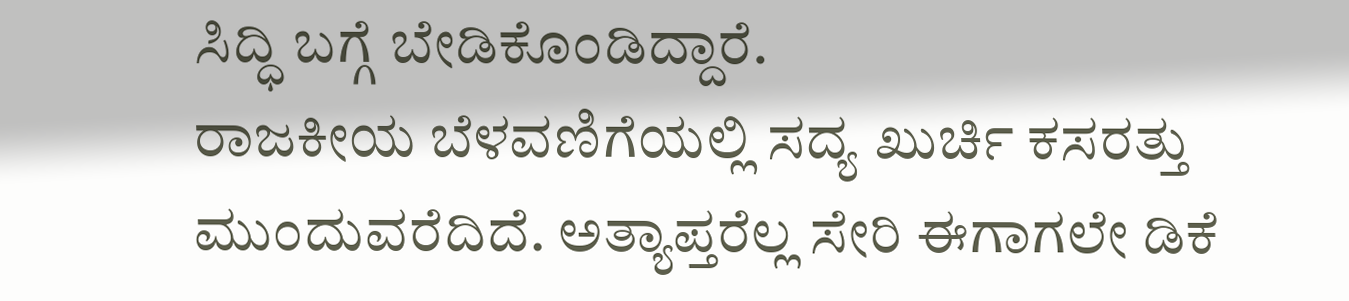ಸಿದ್ಧಿ ಬಗ್ಗೆ ಬೇಡಿಕೊಂಡಿದ್ದಾರೆ.
ರಾಜಕೀಯ ಬೆಳವಣಿಗೆಯಲ್ಲಿ ಸದ್ಯ ಖುರ್ಚಿ ಕಸರತ್ತು ಮುಂದುವರೆದಿದೆ. ಅತ್ಯಾಪ್ತರೆಲ್ಲ ಸೇರಿ ಈಗಾಗಲೇ ಡಿಕೆ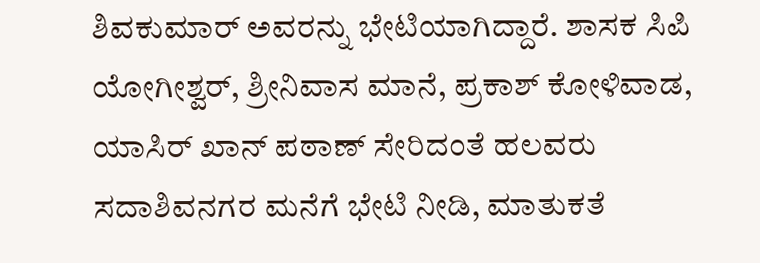ಶಿವಕುಮಾರ್ ಅವರನ್ನು ಭೇಟಿಯಾಗಿದ್ದಾರೆ. ಶಾಸಕ ಸಿಪಿ ಯೋಗೀಶ್ವರ್, ಶ್ರೀನಿವಾಸ ಮಾನೆ, ಪ್ರಕಾಶ್ ಕೋಳಿವಾಡ, ಯಾಸಿರ್ ಖಾನ್ ಪಠಾಣ್ ಸೇರಿದಂತೆ ಹಲವರು ಸದಾಶಿವನಗರ ಮನೆಗೆ ಭೇಟಿ ನೀಡಿ, ಮಾತುಕತೆ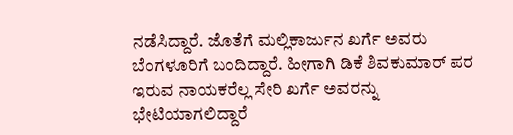ನಡೆಸಿದ್ದಾರೆ. ಜೊತೆಗೆ ಮಲ್ಲಿಕಾರ್ಜುನ ಖರ್ಗೆ ಅವರು ಬೆಂಗಳೂರಿಗೆ ಬಂದಿದ್ದಾರೆ. ಹೀಗಾಗಿ ಡಿಕೆ ಶಿವಕುಮಾರ್ ಪರ ಇರುವ ನಾಯಕರೆಲ್ಲ ಸೇರಿ ಖರ್ಗೆ ಅವರನ್ನು ಭೇಟಿಯಾಗಲಿದ್ದಾರೆ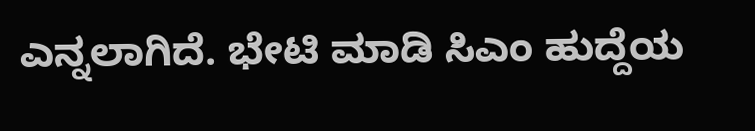ಎನ್ನಲಾಗಿದೆ. ಭೇಟಿ ಮಾಡಿ ಸಿಎಂ ಹುದ್ದೆಯ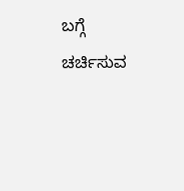ಬಗ್ಗೆ ಚರ್ಚಿಸುವ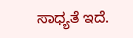ಸಾಧ್ಯತೆ ಇದೆ.